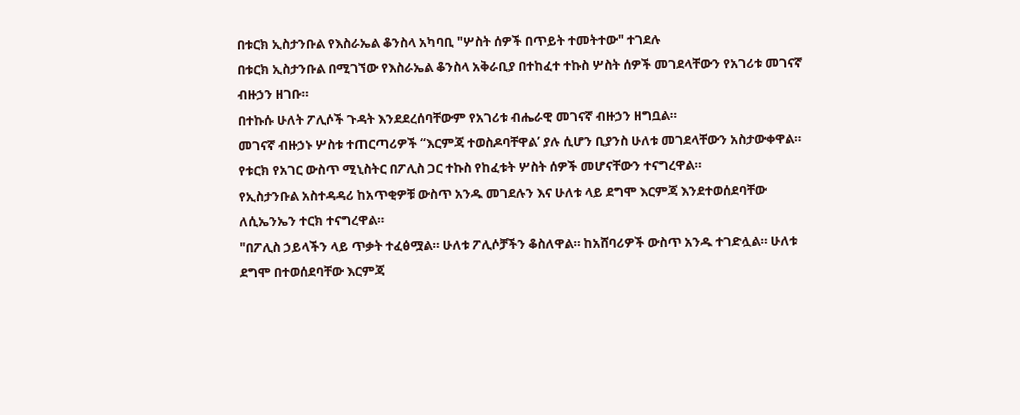በቱርክ ኢስታንቡል የእስራኤል ቆንስላ አካባቢ "ሦስት ሰዎች በጥይት ተመትተው" ተገደሉ
በቱርክ ኢስታንቡል በሚገኘው የእስራኤል ቆንስላ አቅራቢያ በተከፈተ ተኩስ ሦስት ሰዎች መገደላቸውን የአገሪቱ መገናኛ ብዙኃን ዘገቡ።
በተኩሱ ሁለት ፖሊሶች ጉዳት እንደደረሰባቸውም የአገሪቱ ብሔራዊ መገናኛ ብዙኃን ዘግቧል።
መገናኛ ብዙኃኑ ሦስቱ ተጠርጣሪዎች “እርምጃ ተወስዶባቸዋል’ ያሉ ሲሆን ቢያንስ ሁለቱ መገደላቸውን አስታውቀዋል።
የቱርክ የአገር ውስጥ ሚኒስትር በፖሊስ ጋር ተኩስ የከፈቱት ሦስት ሰዎች መሆናቸውን ተናግረዋል።
የኢስታንቡል አስተዳዳሪ ከአጥቂዎቹ ውስጥ አንዱ መገደሉን እና ሁለቱ ላይ ደግሞ እርምጃ እንደተወሰደባቸው ለሲኤንኤን ተርክ ተናግረዋል።
"በፖሊስ ኃይላችን ላይ ጥቃት ተፈፅሟል። ሁለቱ ፖሊሶቻችን ቆስለዋል። ከአሸባሪዎች ውስጥ አንዱ ተገድሏል። ሁለቱ ደግሞ በተወሰደባቸው እርምጃ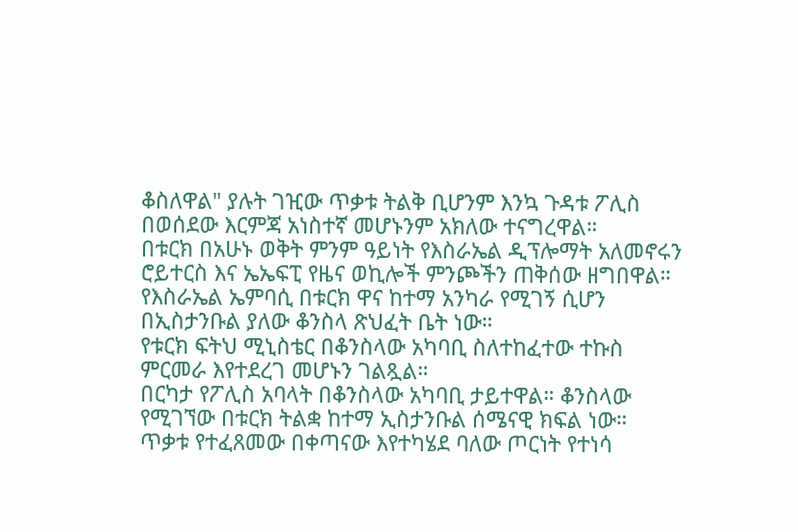ቆስለዋል" ያሉት ገዢው ጥቃቱ ትልቅ ቢሆንም እንኳ ጉዳቱ ፖሊስ በወሰደው እርምጃ አነስተኛ መሆኑንም አክለው ተናግረዋል።
በቱርክ በአሁኑ ወቅት ምንም ዓይነት የእስራኤል ዲፕሎማት አለመኖሩን ሮይተርስ እና ኤኤፍፒ የዜና ወኪሎች ምንጮችን ጠቅሰው ዘግበዋል።
የእስራኤል ኤምባሲ በቱርክ ዋና ከተማ አንካራ የሚገኝ ሲሆን በኢስታንቡል ያለው ቆንስላ ጽህፈት ቤት ነው።
የቱርክ ፍትህ ሚኒስቴር በቆንስላው አካባቢ ስለተከፈተው ተኩስ ምርመራ እየተደረገ መሆኑን ገልጿል።
በርካታ የፖሊስ አባላት በቆንስላው አካባቢ ታይተዋል። ቆንስላው የሚገኘው በቱርክ ትልቋ ከተማ ኢስታንቡል ሰሜናዊ ክፍል ነው።
ጥቃቱ የተፈጸመው በቀጣናው እየተካሄደ ባለው ጦርነት የተነሳ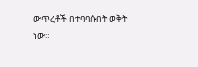ውጥረቶች በተባባሱበት ወቅት ነው።